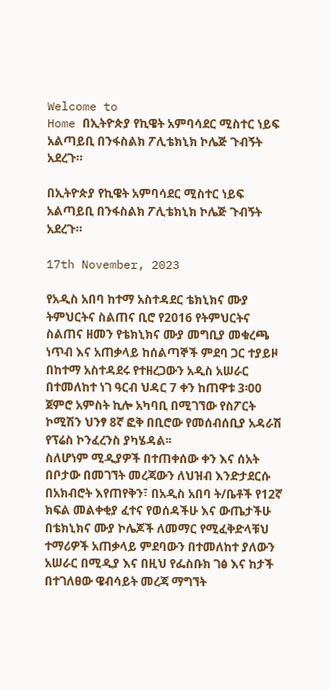Welcome to
Home በኢትዮጵያ የኪዌት አምባሳደር ሚስተር ነይፍ አልጣይቢ በንፋስልክ ፖሊቴክኒክ ኮሌጅ ጉብኝት አደረጉ።

በኢትዮጵያ የኪዌት አምባሳደር ሚስተር ነይፍ አልጣይቢ በንፋስልክ ፖሊቴክኒክ ኮሌጅ ጉብኝት አደረጉ።

17th November, 2023

የአዲስ አበባ ከተማ አስተዳደር ቴክኒክና ሙያ ትምህርትና ስልጠና ቢሮ የ2016 የትምህርትና ስልጠና ዘመን የቴክኒክና ሙያ መግቢያ መቁረጫ ነጥብ እና አጠቃላይ ከሰልጣኞች ምደባ ጋር ተያይዞ በከተማ አስተዳደሩ የተዘረጋውን አዲስ አሠራር በተመለከተ ነገ ዓርብ ህዳር 7 ቀን ከጠዋቱ 3፡00 ጀምሮ አምስት ኪሎ አካባቢ በሚገኘው የስፖርት ኮሚሽን ህንፃ 8ኛ ፎቅ በቢሮው የመሰብሰቢያ አዳራሽ የፕሬስ ኮንፈረንስ ያካሄዳል፡፡
ስለሆነም ሚዲያዎች በተጠቀሰው ቀን እና ሰአት በቦታው በመገኘት መረጃውን ለህዝብ እንድታደርሱ በአክብሮት እየጠየቅን፣ በአዲስ አበባ ት/ቤቶች የ12ኛ ክፍል መልቀቂያ ፈተና የወሰዳችሁ እና ውጤታችሁ በቴክኒክና ሙያ ኮሌጆች ለመማር የሚፈቅድላቹህ ተማሪዎች አጠቃላይ ምደባውን በተመለከተ ያለውን አሠራር በሚዲያ እና በዚህ የፌስቡክ ገፅ እና ከታች በተገለፀው ዌብሳይት መረጃ ማግኘት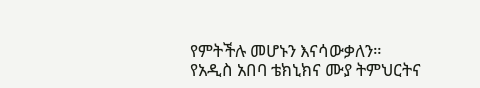የምትችሉ መሆኑን እናሳውቃለን።
የአዲስ አበባ ቴክኒክና ሙያ ትምህርትና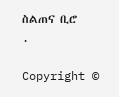ስልጠና ቢሮ
.

Copyright ©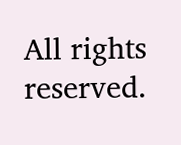All rights reserved.